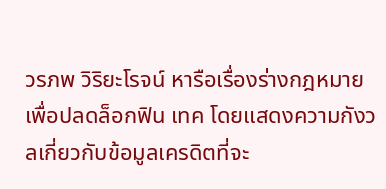วรภพ วิริยะโรจน์ หารือเรื่องร่างกฎหมายเพื่อปลดล็อกฟิน เทค โดยแสดงความกังวลเกี่ยวกับข้อมูลเครดิตที่จะ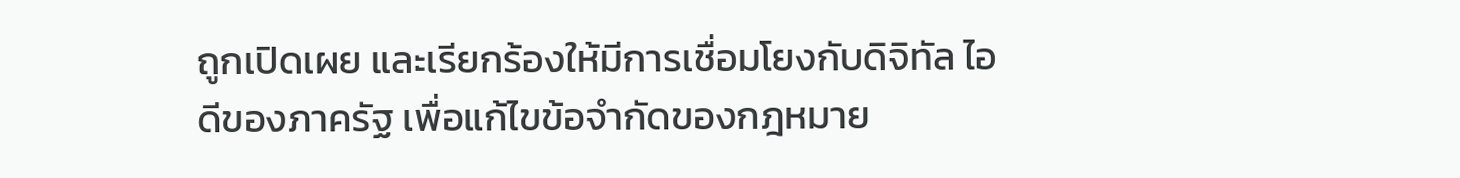ถูกเปิดเผย และเรียกร้องให้มีการเชื่อมโยงกับดิจิทัล ไอดีของภาครัฐ เพื่อแก้ไขข้อจำกัดของกฎหมาย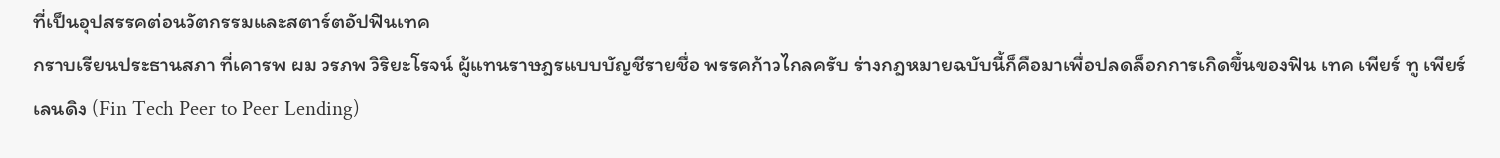ที่เป็นอุปสรรคต่อนวัตกรรมและสตาร์ตอัปฟินเทค
กราบเรียนประธานสภา ที่เคารพ ผม วรภพ วิริยะโรจน์ ผู้แทนราษฎรแบบบัญชีรายชื่อ พรรคก้าวไกลครับ ร่างกฎหมายฉบับนี้ก็คือมาเพื่อปลดล็อกการเกิดขึ้นของฟิน เทค เพียร์ ทู เพียร์ เลนดิง (Fin Tech Peer to Peer Lending)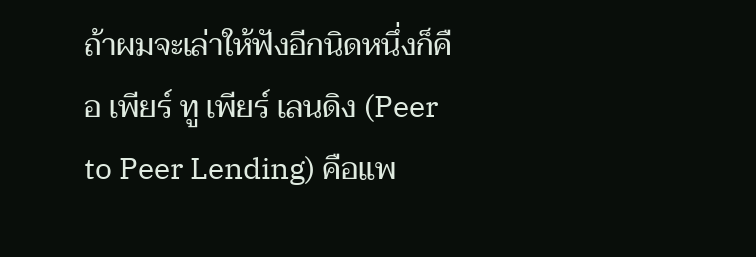ถ้าผมจะเล่าให้ฟังอีกนิดหนึ่งก็คือ เพียร์ ทู เพียร์ เลนดิง (Peer to Peer Lending) คือแพ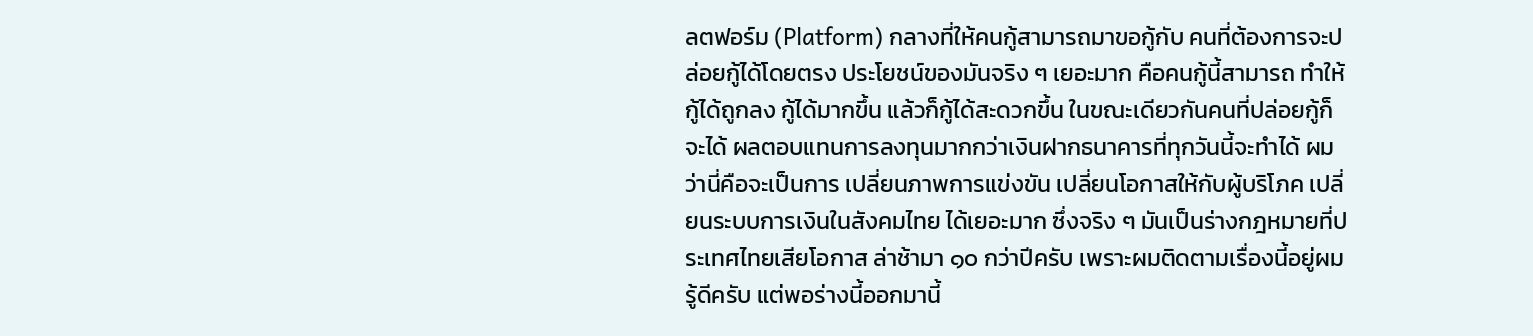ลตฟอร์ม (Platform) กลางที่ให้คนกู้สามารถมาขอกู้กับ คนที่ต้องการจะปล่อยกู้ได้โดยตรง ประโยชน์ของมันจริง ๆ เยอะมาก คือคนกู้นี้สามารถ ทำให้กู้ได้ถูกลง กู้ได้มากขึ้น แล้วก็กู้ได้สะดวกขึ้น ในขณะเดียวกันคนที่ปล่อยกู้ก็จะได้ ผลตอบแทนการลงทุนมากกว่าเงินฝากธนาคารที่ทุกวันนี้จะทำได้ ผมว่านี่คือจะเป็นการ เปลี่ยนภาพการแข่งขัน เปลี่ยนโอกาสให้กับผู้บริโภค เปลี่ยนระบบการเงินในสังคมไทย ได้เยอะมาก ซึ่งจริง ๆ มันเป็นร่างกฎหมายที่ประเทศไทยเสียโอกาส ล่าช้ามา ๑๐ กว่าปีครับ เพราะผมติดตามเรื่องนี้อยู่ผมรู้ดีครับ แต่พอร่างนี้ออกมานี้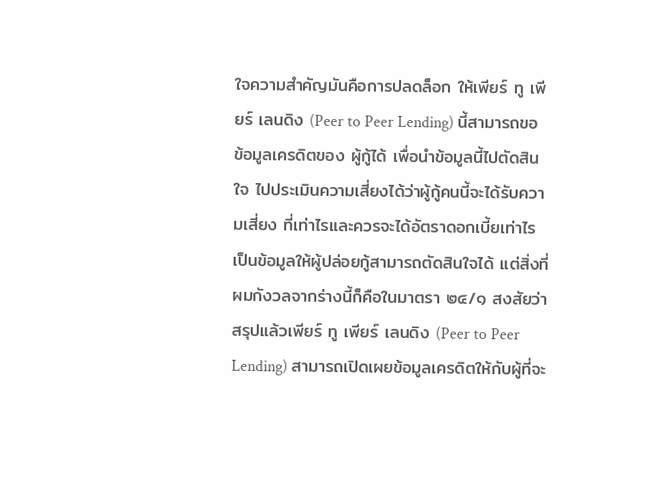ใจความสำคัญมันคือการปลดล็อก ให้เพียร์ ทู เพียร์ เลนดิง (Peer to Peer Lending) นี้สามารถขอข้อมูลเครดิตของ ผู้กู้ได้ เพื่อนำข้อมูลนี้ไปตัดสินใจ ไปประเมินความเสี่ยงได้ว่าผู้กู้คนนี้จะได้รับความเสี่ยง ที่เท่าไรและควรจะได้อัตราดอกเบี้ยเท่าไร เป็นข้อมูลให้ผู้ปล่อยกู้สามารถตัดสินใจได้ แต่สิ่งที่ ผมกังวลจากร่างนี้ก็คือในมาตรา ๒๔/๑ สงสัยว่าสรุปแล้วเพียร์ ทู เพียร์ เลนดิง (Peer to Peer Lending) สามารถเปิดเผยข้อมูลเครดิตให้กับผู้ที่จะ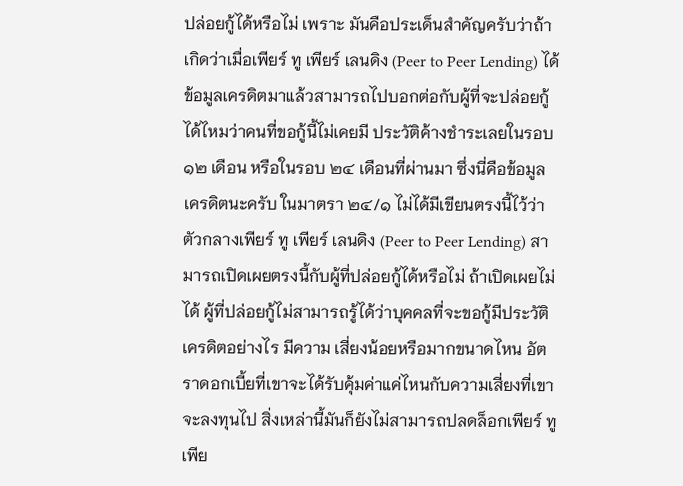ปล่อยกู้ได้หรือไม่ เพราะ มันคือประเด็นสำคัญครับว่าถ้าเกิดว่าเมื่อเพียร์ ทู เพียร์ เลนดิง (Peer to Peer Lending) ได้ข้อมูลเครดิตมาแล้วสามารถไปบอกต่อกับผู้ที่จะปล่อยกู้ได้ไหมว่าคนที่ขอกู้นี้ไม่เคยมี ประวัติค้างชำระเลยในรอบ ๑๒ เดือน หรือในรอบ ๒๔ เดือนที่ผ่านมา ซึ่งนี่คือข้อมูล เครดิตนะครับ ในมาตรา ๒๔/๑ ไม่ได้มีเขียนตรงนี้ไว้ว่าตัวกลางเพียร์ ทู เพียร์ เลนดิง (Peer to Peer Lending) สามารถเปิดเผยตรงนี้กับผู้ที่ปล่อยกู้ได้หรือไม่ ถ้าเปิดเผยไม่ได้ ผู้ที่ปล่อยกู้ไม่สามารถรู้ได้ว่าบุคคลที่จะขอกู้มีประวัติเครดิตอย่างไร มีความ เสี่ยงน้อยหรือมากขนาดไหน อัตราดอกเบี้ยที่เขาจะได้รับคุ้มค่าแค่ไหนกับความเสี่ยงที่เขา จะลงทุนไป สิ่งเหล่านี้มันก็ยังไม่สามารถปลดล็อกเพียร์ ทู เพีย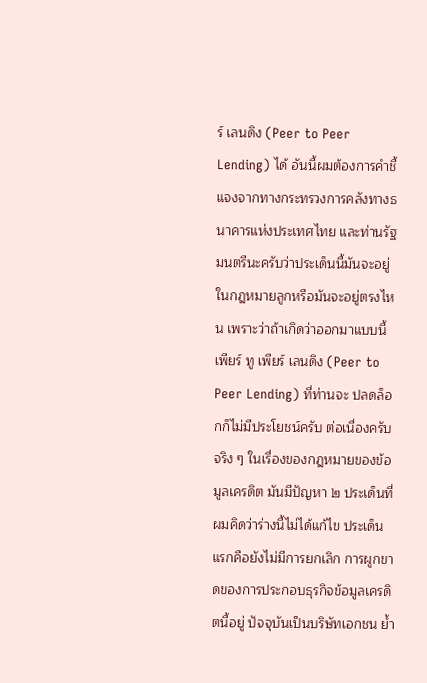ร์ เลนดิง (Peer to Peer Lending) ได้ อันนี้ผมต้องการคำชี้แจงจากทางกระทรวงการคลังทางธนาคารแห่งประเทศไทย และท่านรัฐมนตรีนะครับว่าประเด็นนี้มันจะอยู่ในกฎหมายลูกหรือมันจะอยู่ตรงไหน เพราะว่าถ้าเกิดว่าออกมาแบบนี้ เพียร์ ทู เพียร์ เลนดิง (Peer to Peer Lending) ที่ท่านจะ ปลดล็อกก็ไม่มีประโยชน์ครับ ต่อเนื่องครับ จริง ๆ ในเรื่องของกฎหมายของข้อมูลเครดิต มันมีปัญหา ๒ ประเด็นที่ผมคิดว่าร่างนี้ไม่ได้แก้ไข ประเด็นแรกคือยังไม่มีการยกเลิก การผูกขาดของการประกอบธุรกิจข้อมูลเครดิตนี้อยู่ ปัจจุบันเป็นบริษัทเอกชน ย้ำ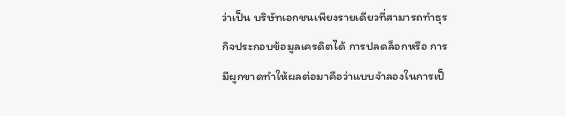ว่าเป็น บริษัทเอกชนเพียงรายเดียวที่สามารถทำธุรกิจประกอบข้อมูลเครดิตได้ การปลดล็อกหรือ การมีผูกขาดทำให้ผลต่อมาคือว่าแบบจำลองในการเป็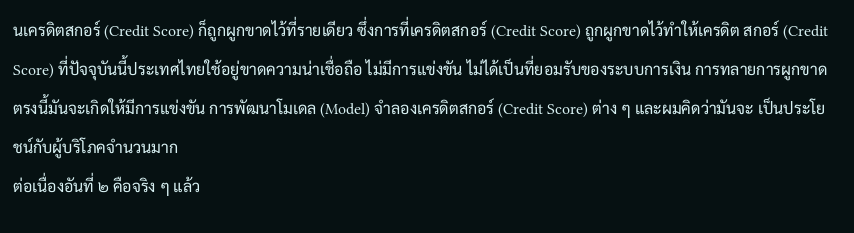นเครดิตสกอร์ (Credit Score) ก็ถูกผูกขาดไว้ที่รายเดียว ซึ่งการที่เครดิตสกอร์ (Credit Score) ถูกผูกขาดไว้ทำให้เครดิต สกอร์ (Credit Score) ที่ปัจจุบันนี้ประเทศไทยใช้อยู่ขาดความน่าเชื่อถือ ไม่มีการแข่งขัน ไม่ได้เป็นที่ยอมรับของระบบการเงิน การทลายการผูกขาดตรงนี้มันจะเกิดให้มีการแข่งขัน การพัฒนาโมเดล (Model) จำลองเครดิตสกอร์ (Credit Score) ต่าง ๆ และผมคิดว่ามันจะ เป็นประโยชน์กับผู้บริโภคจำนวนมาก
ต่อเนื่องอันที่ ๒ คือจริง ๆ แล้ว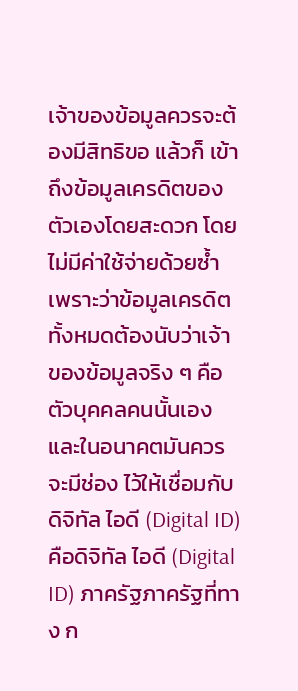เจ้าของข้อมูลควรจะต้องมีสิทธิขอ แล้วก็ เข้าถึงข้อมูลเครดิตของตัวเองโดยสะดวก โดยไม่มีค่าใช้จ่ายด้วยซ้ำ เพราะว่าข้อมูลเครดิต ทั้งหมดต้องนับว่าเจ้าของข้อมูลจริง ๆ คือตัวบุคคลคนนั้นเอง และในอนาคตมันควรจะมีช่อง ไว้ให้เชื่อมกับดิจิทัล ไอดี (Digital ID) คือดิจิทัล ไอดี (Digital ID) ภาครัฐภาครัฐที่ทาง ก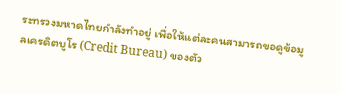ระทรวงมหาดไทยกำลังทำอยู่ เพื่อให้แต่ละคนสามารถขอดูข้อมูลเครดิตบูโร (Credit Bureau) ของตัว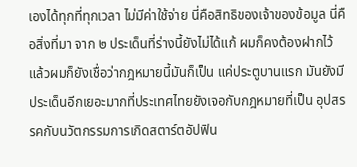เองได้ทุกที่ทุกเวลา ไม่มีค่าใช้จ่าย นี่คือสิทธิของเจ้าของข้อมูล นี่คือสิ่งที่มา จาก ๒ ประเด็นที่ร่างนี้ยังไม่ได้แก้ ผมก็คงต้องฝากไว้ แล้วผมก็ยังเชื่อว่ากฎหมายนี้มันก็เป็น แค่ประตูบานแรก มันยังมีประเด็นอีกเยอะมากที่ประเทศไทยยังเจอกับกฎหมายที่เป็น อุปสรรคกับนวัตกรรมการเกิดสตาร์ตอัปฟิน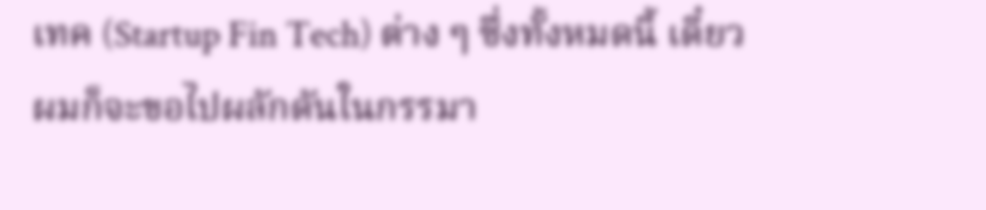เทค (Startup Fin Tech) ต่าง ๆ ซึ่งทั้งหมดนี้ เดี๋ยวผมก็จะขอไปผลักดันในกรรมา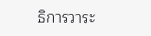ธิการวาระ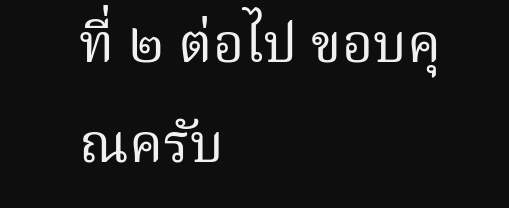ที่ ๒ ต่อไป ขอบคุณครับ